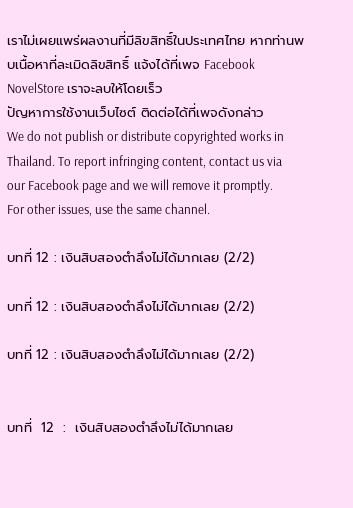เราไม่เผยแพร่ผลงานที่มีลิขสิทธิ์ในประเทศไทย หากท่านพบเนื้อหาที่ละเมิดลิขสิทธิ์ แจ้งได้ที่เพจ Facebook NovelStore เราจะลบให้โดยเร็ว
ปัญหาการใช้งานเว็บไซต์ ติดต่อได้ที่เพจดังกล่าว
We do not publish or distribute copyrighted works in Thailand. To report infringing content, contact us via our Facebook page and we will remove it promptly. For other issues, use the same channel.

บทที่ 12 : เงินสิบสองตำลึงไม่ได้มากเลย (2/2)

บทที่ 12 : เงินสิบสองตำลึงไม่ได้มากเลย (2/2)

บทที่ 12 : เงินสิบสองตำลึงไม่ได้มากเลย (2/2)


บทที่  12  :  เงินสิบสองตำลึงไม่ได้มากเลย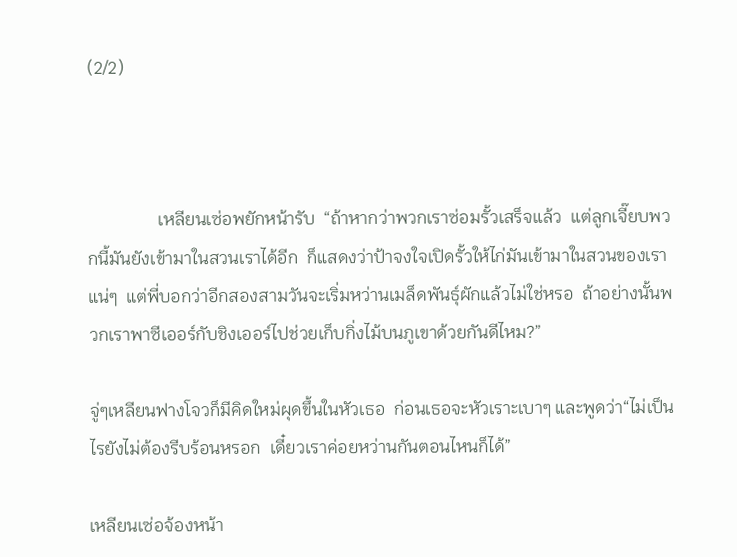(2/2)



                เหลียนเซ่อพยักหน้ารับ  “ถ้าหากว่าพวกเราซ่อมรั้วเสร็จแล้ว  แต่ลูกเจี๊ยบพวกนี้มันยังเข้ามาในสวนเราได้อีก  ก็แสดงว่าป้าจงใจเปิดรั้วให้ไก่มันเข้ามาในสวนของเราแน่ๆ  แต่พี่บอกว่าอีกสองสามวันจะเริ่มหว่านเมล็ดพันธุ์ผักแล้วไม่ใช่หรอ  ถ้าอย่างนั้นพวกเราพาซีเออร์กับชิงเออร์ไปช่วยเก็บกิ่งไม้บนภูเขาด้วยกันดีไหม?”

จู่ๆเหลียนฟางโจวก็มีคิดใหม่ผุดขึ้นในหัวเธอ  ก่อนเธอจะหัวเราะเบาๆ และพูดว่า“ไม่เป็นไรยังไม่ต้องรีบร้อนหรอก  เดี๋ยวเราค่อยหว่านกันตอนไหนก็ได้”

เหลียนเซ่อจ้องหน้า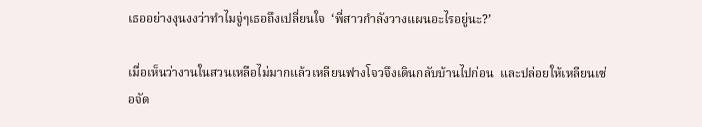เธออย่างงุนงงว่าทำไมจู่ๆเธอถึงเปลี่ยนใจ  ‘พี่สาวกำลังวางแผนอะไรอยู่นะ?’

เมื่อเห็นว่างานในสวนเหลือไม่มากแล้วเหลียนฟางโจวจึงเดินกลับบ้านไปก่อน  และปล่อยให้เหลียนเซ่อจัด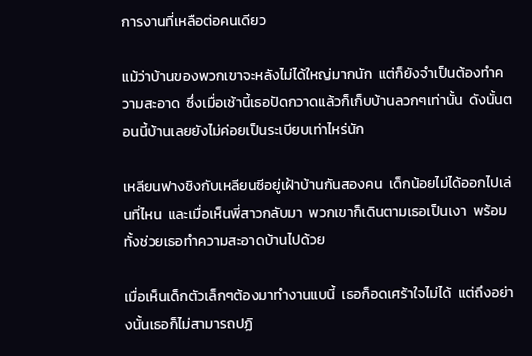การงานที่เหลือต่อคนเดียว

แม้ว่าบ้านของพวกเขาจะหลังไม่ได้ใหญ่มากนัก  แต่ก็ยังจำเป็นต้องทำความสะอาด  ซึ่งเมื่อเช้านี้เธอปัดกวาดแล้วก็เก็บบ้านลวกๆเท่านั้น  ดังนั้นตอนนี้บ้านเลยยังไม่ค่อยเป็นระเบียบเท่าไหร่นัก

เหลียนฟางชิงกับเหลียนซีอยู่เฝ้าบ้านกันสองคน  เด็กน้อยไม่ได้ออกไปเล่นที่ไหน  และเมื่อเห็นพี่สาวกลับมา  พวกเขาก็เดินตามเธอเป็นเงา  พร้อมทั้งช่วยเธอทำความสะอาดบ้านไปด้วย

เมื่อเห็นเด็กตัวเล็กๆต้องมาทำงานแบนี้  เธอก็อดเศร้าใจไม่ได้  แต่ถึงอย่างนั้นเธอก็ไม่สามารถปฏิ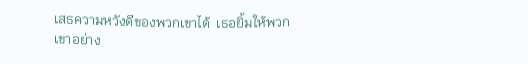เสธความหวังดีของพวกเขาได้  เธอยิ้มให้พวกเขาอย่าง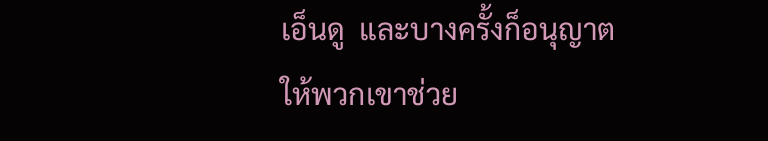เอ็นดู  และบางครั้งก็อนุญาตให้พวกเขาช่วย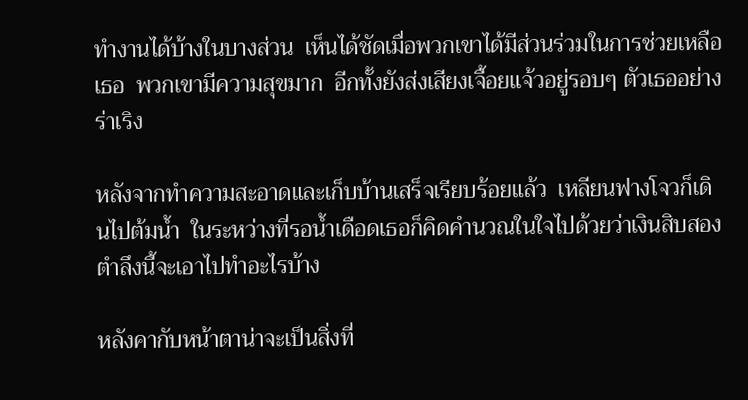ทำงานได้บ้างในบางส่วน  เห็นได้ชัดเมื่อพวกเขาได้มีส่วนร่วมในการช่วยเหลือเธอ  พวกเขามีความสุขมาก  อีกทั้งยังส่งเสียงเจื้อยแจ้วอยู่รอบๆ ตัวเธออย่างร่าเริง

หลังจากทำความสะอาดและเก็บบ้านเสร็จเรียบร้อยแล้ว  เหลียนฟางโจวก็เดินไปต้มน้ำ  ในระหว่างที่รอน้ำเดือดเธอก็คิดคำนวณในใจไปด้วยว่าเงินสิบสองตำลึงนี้จะเอาไปทำอะไรบ้าง

หลังคากับหน้าตาน่าจะเป็นสิ่งที่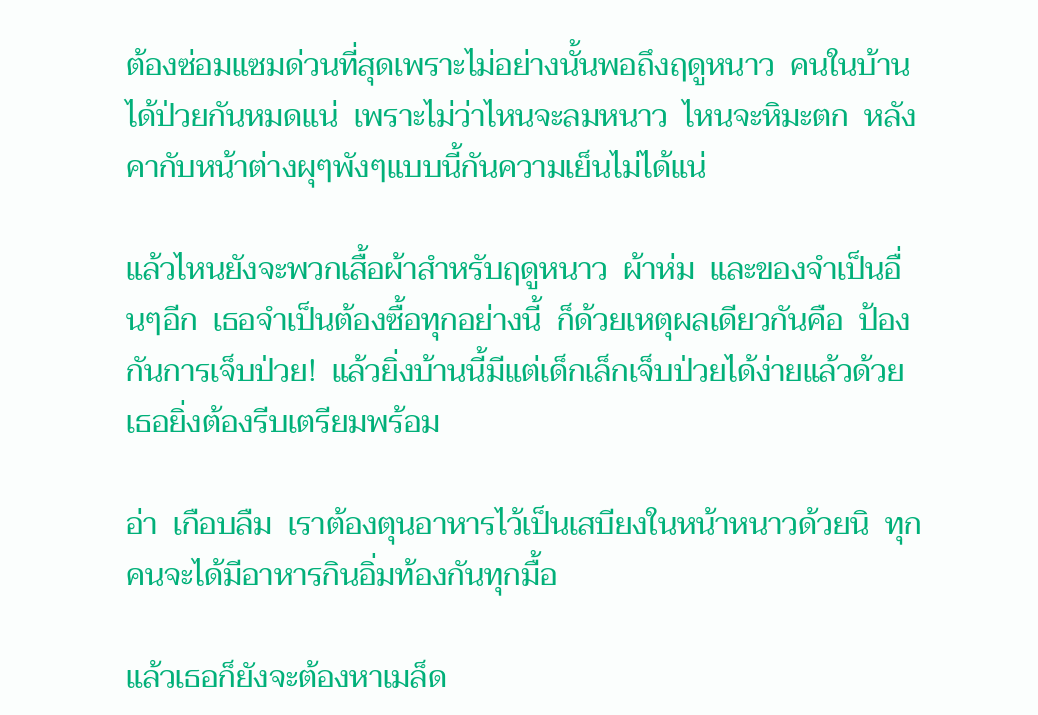ต้องซ่อมแซมด่วนที่สุดเพราะไม่อย่างนั้นพอถึงฤดูหนาว  คนในบ้านได้ป่วยกันหมดแน่  เพราะไม่ว่าไหนจะลมหนาว  ไหนจะหิมะตก  หลังคากับหน้าต่างผุๆพังๆแบบนี้กันความเย็นไม่ได้แน่

แล้วไหนยังจะพวกเสื้อผ้าสำหรับฤดูหนาว  ผ้าห่ม  และของจำเป็นอื่นๆอีก  เธอจำเป็นต้องซื้อทุกอย่างนี้  ก็ด้วยเหตุผลเดียวกันคือ  ป้องกันการเจ็บป่วย!  แล้วยิ่งบ้านนี้มีแต่เด็กเล็กเจ็บป่วยได้ง่ายแล้วด้วย  เธอยิ่งต้องรีบเตรียมพร้อม

อ่า  เกือบลืม  เราต้องตุนอาหารไว้เป็นเสบียงในหน้าหนาวด้วยนิ  ทุกคนจะได้มีอาหารกินอิ่มท้องกันทุกมื้อ

แล้วเธอก็ยังจะต้องหาเมล็ด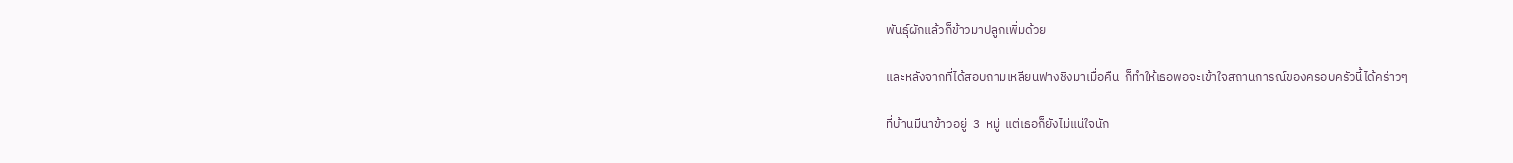พันธุ์ผักแล้วก็ข้าวมาปลูกเพิ่มด้วย

และหลังจากที่ได้สอบถามเหลียนฟางชิงมาเมื่อคืน  ก็ทำให้เธอพอจะเข้าใจสถานการณ์ของครอบครัวนี้ได้คร่าวๆ

ที่บ้านมีนาข้าวอยู่  3  หมู่  แต่เธอก็ยังไม่แน่ใจนัก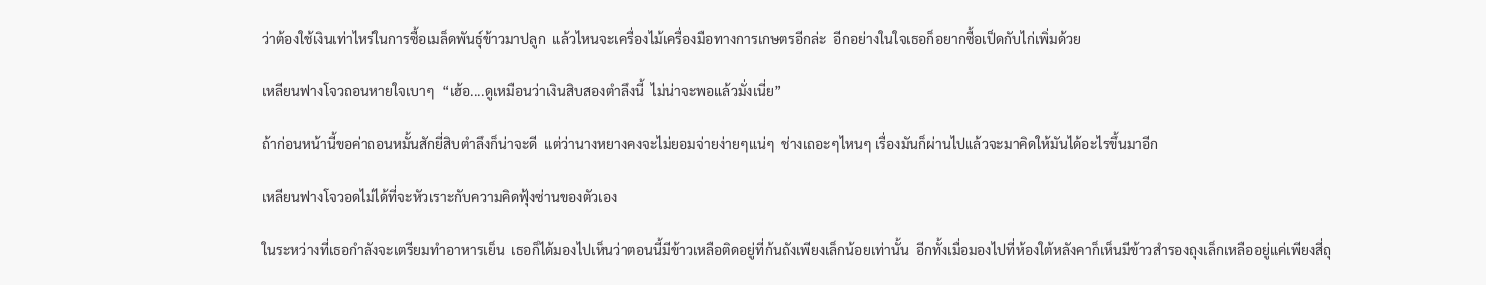ว่าต้องใช้เงินเท่าไหร่ในการซื้อเมล็ดพันธุ์ข้าวมาปลูก  แล้วไหนจะเครื่องไม้เครื่องมือทางการเกษตรอีกล่ะ  อีกอย่างในใจเธอก็อยากซื้อเป็ดกับไก่เพิ่มด้วย

เหลียนฟางโจวถอนหายใจเบาๆ  “เฮ้อ....ดูเหมือนว่าเงินสิบสองตำลึงนี้  ไม่น่าจะพอแล้วมั่งเนี่ย”

ถ้าก่อนหน้านี้ขอค่าถอนหมั้นสักยี่สิบตำลึงก็น่าจะดี  แต่ว่านางหยางคงจะไม่ยอมจ่ายง่ายๆแน่ๆ  ช่างเถอะๆไหนๆ เรื่องมันก็ผ่านไปแล้วจะมาคิดให้มันได้อะไรขึ้นมาอีก

เหลียนฟางโจวอดไม่ได้ที่จะหัวเราะกับความคิดฟุ้งซ่านของตัวเอง

ในระหว่างที่เธอกำลังจะเตรียมทำอาหารเย็น  เธอก็ได้มองไปเห็นว่าตอนนี้มีข้าวเหลือติดอยู่ที่ก้นถังเพียงเล็กน้อยเท่านั้น  อีกทั้งเมื่อมองไปที่ห้องใต้หลังคาก็เห็นมีข้าวสำรองถุงเล็กเหลืออยู่แค่เพียงสี่ถุ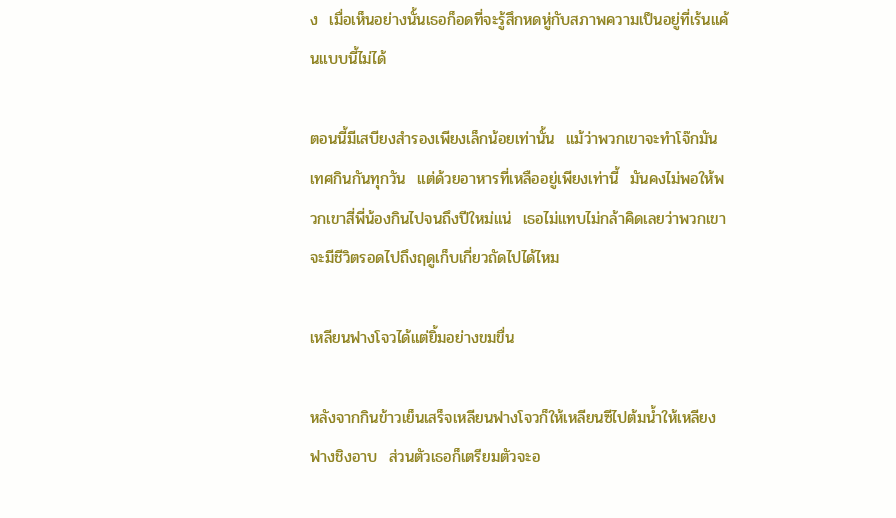ง  เมื่อเห็นอย่างนั้นเธอก็อดที่จะรู้สึกหดหู่กับสภาพความเป็นอยู่ที่เร้นแค้นแบบนี้ไม่ได้

ตอนนี้มีเสบียงสำรองเพียงเล็กน้อยเท่านั้น  แม้ว่าพวกเขาจะทำโจ๊กมันเทศกินกันทุกวัน  แต่ด้วยอาหารที่เหลืออยู่เพียงเท่านี้  มันคงไม่พอให้พวกเขาสี่พี่น้องกินไปจนถึงปีใหม่แน่  เธอไม่แทบไม่กล้าคิดเลยว่าพวกเขาจะมีชีวิตรอดไปถึงฤดูเก็บเกี่ยวถัดไปได้ไหม

เหลียนฟางโจวได้แต่ยิ้มอย่างขมขื่น

หลังจากกินข้าวเย็นเสร็จเหลียนฟางโจวก็ให้เหลียนซีไปต้มน้ำให้เหลียงฟางชิงอาบ  ส่วนตัวเธอก็เตรียมตัวจะอ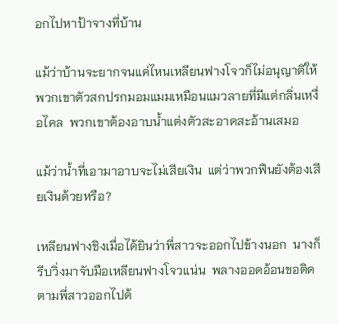อกไปหาป้าจางที่บ้าน

แม้ว่าบ้านจะยากจนแค่ไหนเหลียนฟางโจวก็ไม่อนุญาติให้พวกเขาตัวสกปรกมอมแมมเหมือนแมวลายที่มีแต่กลิ่นเหงื่อไคล  พวกเขาต้องอาบน้ำแต่งตัวสะอาดสะอ้านเสมอ

แม้ว่าน้ำที่เอามาอาบจะไม่เสียเงิน  แต่ว่าพวกฟืนยังต้องเสียเงินด้วยหรือ?

เหลียนฟางชิงเมื่อได้ยินว่าพี่สาวจะออกไปข้างนอก  นางก็รีบวิ่งมาจับมือเหลียนฟางโจวแน่น  พลางออดอ้อนขอติดตามพี่สาวออกไปด้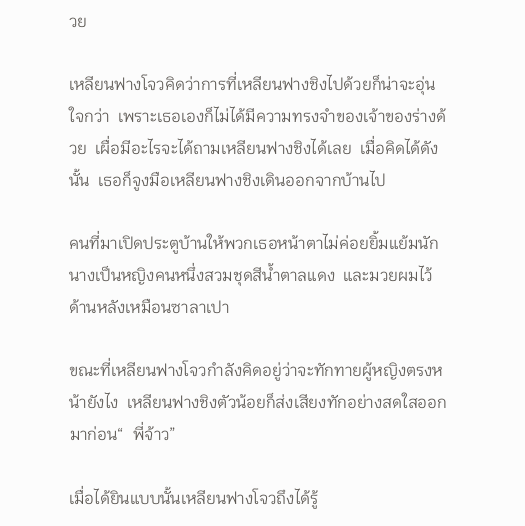วย

เหลียนฟางโจวคิดว่าการที่เหลียนฟางชิงไปด้วยก็น่าจะอุ่นใจกว่า  เพราะเธอเองก็ไม่ได้มีความทรงจำของเจ้าของร่างด้วย  เผื่อมีอะไรจะได้ถามเหลียนฟางชิงได้เลย  เมื่อคิดได้ดังนั้น  เธอก็จูงมือเหลียนฟางชิงเดินออกจากบ้านไป

คนที่มาเปิดประตูบ้านให้พวกเธอหน้าตาไม่ค่อยยิ้มแย้มนัก  นางเป็นหญิงคนหนึ่งสวมชุดสีน้ำตาลแดง  และมวยผมไว้ด้านหลังเหมือนซาลาเปา

ขณะที่เหลียนฟางโจวกำลังคิดอยู่ว่าจะทักทายผู้หญิงตรงหน้ายังไง  เหลียนฟางชิงตัวน้อยก็ส่งเสียงทักอย่างสดใสออกมาก่อน“  พี่จ้าว”

เมื่อได้ยินแบบนั้นเหลียนฟางโจวถึงได้รู้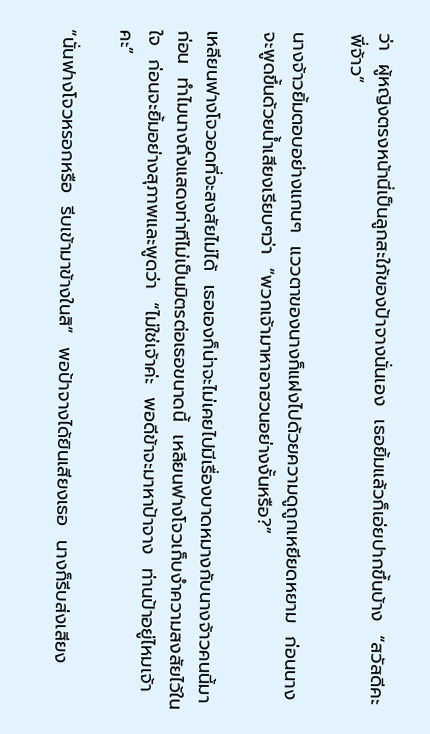ว่า  ผู้หญิงตรงหน้านี่เป็นลูกสะใภ้ของป้าจางนั่นเอง  เธอยิ้มแล้วก็เอ่ยปากขึ้นบ้าง  “สวัสดีคะ  พี่จ้าว”

นางจ้าวยิ้มตอบอย่างแกนๆ  แววตาของนางก็แฝงไปด้วยความดูถูกเหยียดหยาม  ก่อนนางจะพูดขึ้นด้วยน้ำเสียงเรียบๆว่า  “พวกเจ้ามาหาอาฮวนอย่างงั้นหรือ?”

เหลียนฟางโจวอดที่จะสงสัยไม่ได้  เธอเองก็น่าจะไม่เคยไปมีเรื่องบาดหมางกับนางจ้าวคนนี้มาก่อน  ทำไมนางถึงแสดงท่าทีไม่เป็นมิตรต่อเธอขนาดนี้  เหลียนฟางโจวเก็บงำความสงสัยไว้ในใจ  ก่อนจะยิ้มอย่างสุภาพและพูดว่า  “ไม่ใช่เจ้าค่ะ  พอดีข้าจะมาหาป้าจาง  ท่านป้าอยู่ไหมเจ้าคะ”

“นั่นฟางโจวหรอกหรือ  รีบเข้ามาข้างในสิ”  พอป้าจางได้ยินเสียงเธอ  นางก็รีบส่งเสียง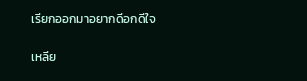เรียกออกมาอยากดีอกดีใจ

เหลีย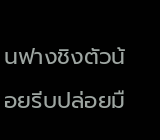นฟางชิงตัวน้อยรีบปล่อยมื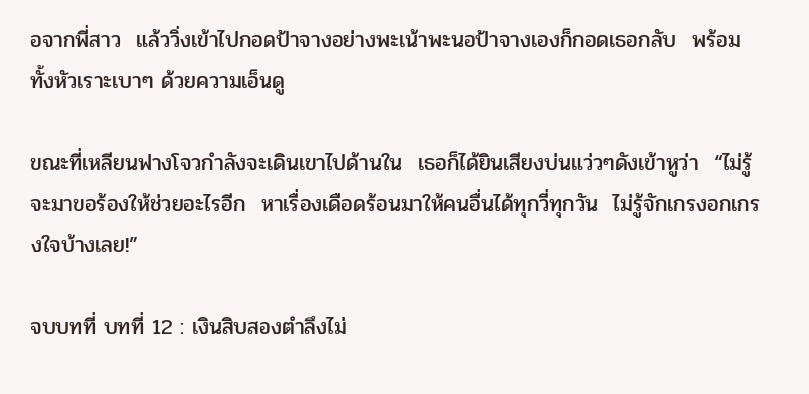อจากพี่สาว  แล้ววิ่งเข้าไปกอดป้าจางอย่างพะเน้าพะนอป้าจางเองก็กอดเธอกลับ  พร้อมทั้งหัวเราะเบาๆ ด้วยความเอ็นดู

ขณะที่เหลียนฟางโจวกำลังจะเดินเขาไปด้านใน  เธอก็ได้ยินเสียงบ่นแว่วๆดังเข้าหูว่า  “ไม่รู้จะมาขอร้องให้ช่วยอะไรอีก  หาเรื่องเดือดร้อนมาให้คนอื่นได้ทุกวี่ทุกวัน  ไม่รู้จักเกรงอกเกรงใจบ้างเลย!”

จบบทที่ บทที่ 12 : เงินสิบสองตำลึงไม่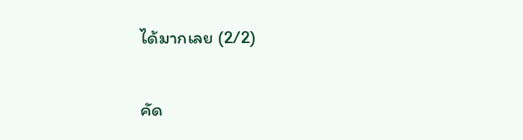ได้มากเลย (2/2)

คัด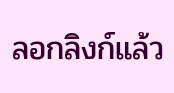ลอกลิงก์แล้ว